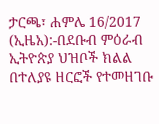ታርጫ፣ ሐምሌ 16/2017 (ኢዜአ):-በደቡብ ምዕራብ ኢትዮጵያ ህዝቦች ክልል በተለያዩ ዘርፎች የተመዘገቡ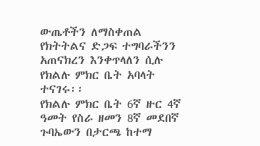ውጤቶችን ለማስቀጠል የክትትልና ድጋፍ ተግባራችንን አጠናክረን እንቀጥላለን ሲሉ የክልሉ ምክር ቤት አባላት ተናገሩ፡፡
የክልሉ ምክር ቤት 6ኛ ዙር 4ኛ ዓመት የስራ ዘመን 8ኛ መደበኛ ጉባኤውን በታርጫ ከተማ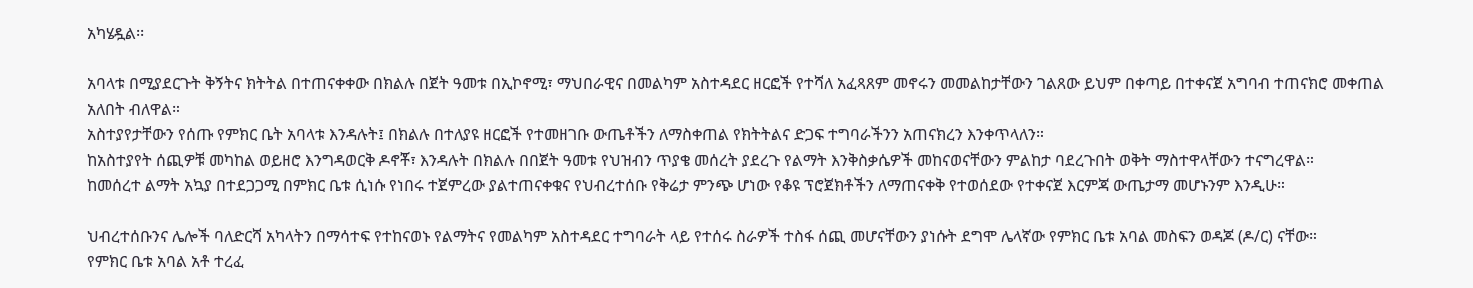አካሄዷል፡፡

አባላቱ በሚያደርጉት ቅኝትና ክትትል በተጠናቀቀው በክልሉ በጀት ዓመቱ በኢኮኖሚ፣ ማህበራዊና በመልካም አስተዳደር ዘርፎች የተሻለ አፈጻጸም መኖሩን መመልከታቸውን ገልጸው ይህም በቀጣይ በተቀናጀ አግባብ ተጠናክሮ መቀጠል አለበት ብለዋል።
አስተያየታቸውን የሰጡ የምክር ቤት አባላቱ እንዳሉት፤ በክልሉ በተለያዩ ዘርፎች የተመዘገቡ ውጤቶችን ለማስቀጠል የክትትልና ድጋፍ ተግባራችንን አጠናክረን እንቀጥላለን።
ከአስተያየት ሰጪዎቹ መካከል ወይዘሮ እንግዳወርቅ ዶኖቾ፣ እንዳሉት በክልሉ በበጀት ዓመቱ የህዝብን ጥያቄ መሰረት ያደረጉ የልማት እንቅስቃሴዎች መከናወናቸውን ምልከታ ባደረጉበት ወቅት ማስተዋላቸውን ተናግረዋል።
ከመሰረተ ልማት አኳያ በተደጋጋሚ በምክር ቤቱ ሲነሱ የነበሩ ተጀምረው ያልተጠናቀቁና የህብረተሰቡ የቅሬታ ምንጭ ሆነው የቆዩ ፕሮጀክቶችን ለማጠናቀቅ የተወሰደው የተቀናጀ እርምጃ ውጤታማ መሆኑንም እንዲሁ።

ህብረተሰቡንና ሌሎች ባለድርሻ አካላትን በማሳተፍ የተከናወኑ የልማትና የመልካም አስተዳደር ተግባራት ላይ የተሰሩ ስራዎች ተስፋ ሰጪ መሆናቸውን ያነሱት ደግሞ ሌላኛው የምክር ቤቱ አባል መስፍን ወዳጆ (ዶ/ር) ናቸው።
የምክር ቤቱ አባል አቶ ተረፈ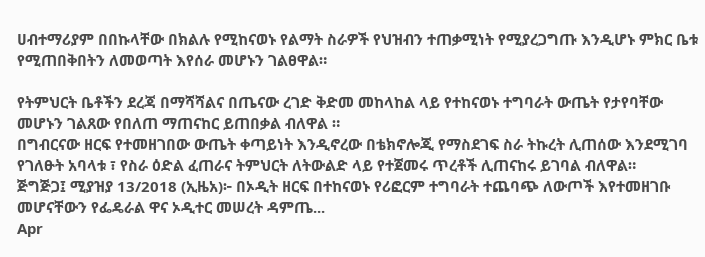ሀብተማሪያም በበኩላቸው በክልሉ የሚከናወኑ የልማት ስራዎች የህዝብን ተጠቃሚነት የሚያረጋግጡ እንዲሆኑ ምክር ቤቱ የሚጠበቅበትን ለመወጣት እየሰራ መሆኑን ገልፀዋል።

የትምህርት ቤቶችን ደረጃ በማሻሻልና በጤናው ረገድ ቅድመ መከላከል ላይ የተከናወኑ ተግባራት ውጤት የታየባቸው መሆኑን ገልጸው የበለጠ ማጠናከር ይጠበቃል ብለዋል ።
በግብርናው ዘርፍ የተመዘገበው ውጤት ቀጣይነት እንዲኖረው በቴክኖሎጂ የማስደገፍ ስራ ትኩረት ሊጠሰው እንደሚገባ የገለፁት አባላቱ ፣ የስራ ዕድል ፈጠራና ትምህርት ለትውልድ ላይ የተጀመሩ ጥረቶች ሊጠናከሩ ይገባል ብለዋል።
ጅግጅጋ፤ ሚያዝያ 13/2018 (ኢዜአ)፦ በኦዲት ዘርፍ በተከናወኑ የሪፎርም ተግባራት ተጨባጭ ለውጦች እየተመዘገቡ መሆናቸውን የፌዴራል ዋና ኦዲተር መሠረት ዳምጤ...
Apr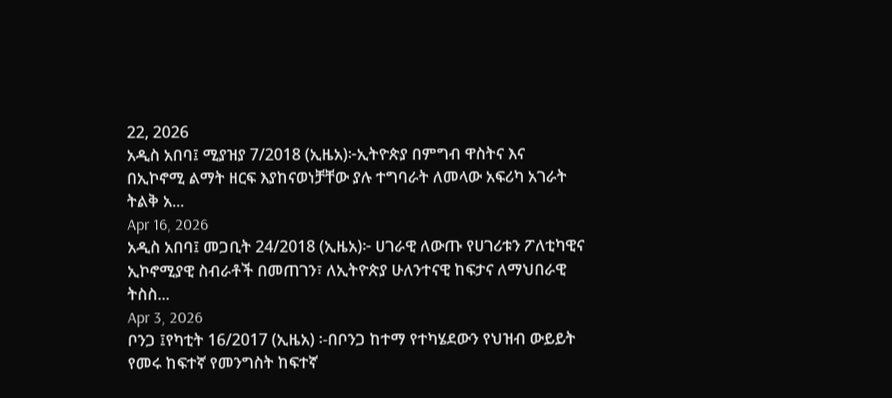22, 2026
አዲስ አበባ፤ ሚያዝያ 7/2018 (ኢዜአ)፦ኢትዮጵያ በምግብ ዋስትና እና በኢኮኖሚ ልማት ዘርፍ እያከናወነቻቸው ያሉ ተግባራት ለመላው አፍሪካ አገራት ትልቅ አ...
Apr 16, 2026
አዲስ አበባ፤ መጋቢት 24/2018 (ኢዜአ)፦ ሀገራዊ ለውጡ የሀገሪቱን ፖለቲካዊና ኢኮኖሚያዊ ስብራቶች በመጠገን፣ ለኢትዮጵያ ሁለንተናዊ ከፍታና ለማህበራዊ ትስስ...
Apr 3, 2026
ቦንጋ ፤የካቲት 16/2017 (ኢዜአ) ፡-በቦንጋ ከተማ የተካሄደውን የህዝብ ውይይት የመሩ ከፍተኛ የመንግስት ከፍተኛ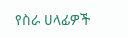የስራ ሀላፊዎች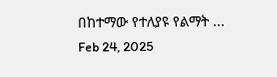በከተማው የተለያዩ የልማት ...
Feb 24, 2025